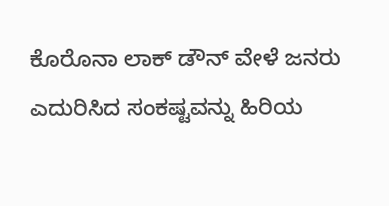ಕೊರೊನಾ ಲಾಕ್ ಡೌನ್ ವೇಳೆ ಜನರು ಎದುರಿಸಿದ ಸಂಕಷ್ಟವನ್ನು ಹಿರಿಯ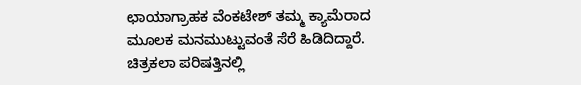ಛಾಯಾಗ್ರಾಹಕ ವೆಂಕಟೇಶ್ ತಮ್ಮ ಕ್ಯಾಮೆರಾದ ಮೂಲಕ ಮನಮುಟ್ಟುವಂತೆ ಸೆರೆ ಹಿಡಿದಿದ್ದಾರೆ. ಚಿತ್ರಕಲಾ ಪರಿಷತ್ತಿನಲ್ಲಿ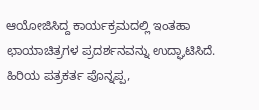ಆಯೋಜಿಸಿದ್ದ ಕಾರ್ಯಕ್ರಮದಲ್ಲಿ ಇಂತಹಾ ಛಾಯಾಚಿತ್ರಗಳ ಪ್ರದರ್ಶನವನ್ನು ಉದ್ಘಾಟಿಸಿದೆ. ಹಿರಿಯ ಪತ್ರಕರ್ತ ಪೊನ್ನಪ್ಪ,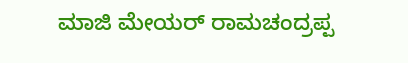ಮಾಜಿ ಮೇಯರ್ ರಾಮಚಂದ್ರಪ್ಪ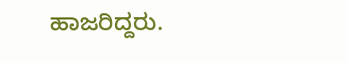ಹಾಜರಿದ್ದರು.